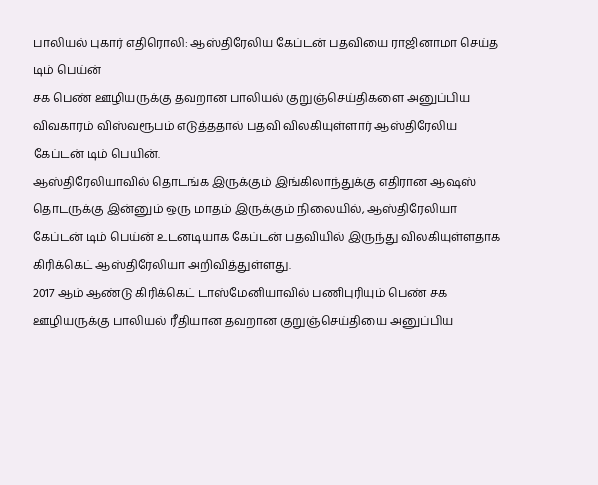பாலியல் புகார் எதிரொலி: ஆஸ்திரேலிய கேப்டன் பதவியை ராஜினாமா செய்த டிம் பெய்ன்
சக பெண் ஊழியருக்கு தவறான பாலியல் குறுஞ்செய்திகளை அனுப்பிய விவகாரம் விஸ்வரூபம் எடுத்ததால் பதவி விலகியுள்ளார் ஆஸ்திரேலிய கேப்டன் டிம் பெயின்.
ஆஸ்திரேலியாவில் தொடங்க இருக்கும் இங்கிலாந்துக்கு எதிரான ஆஷஸ் தொடருக்கு இன்னும் ஒரு மாதம் இருக்கும் நிலையில், ஆஸ்திரேலியா கேப்டன் டிம் பெய்ன் உடனடியாக கேப்டன் பதவியில் இருந்து விலகியுள்ளதாக கிரிக்கெட் ஆஸ்திரேலியா அறிவித்துள்ளது.
2017 ஆம் ஆண்டு கிரிக்கெட் டாஸ்மேனியாவில் பணிபுரியும் பெண் சக ஊழியருக்கு பாலியல் ரீதியான தவறான குறுஞ்செய்தியை அனுப்பிய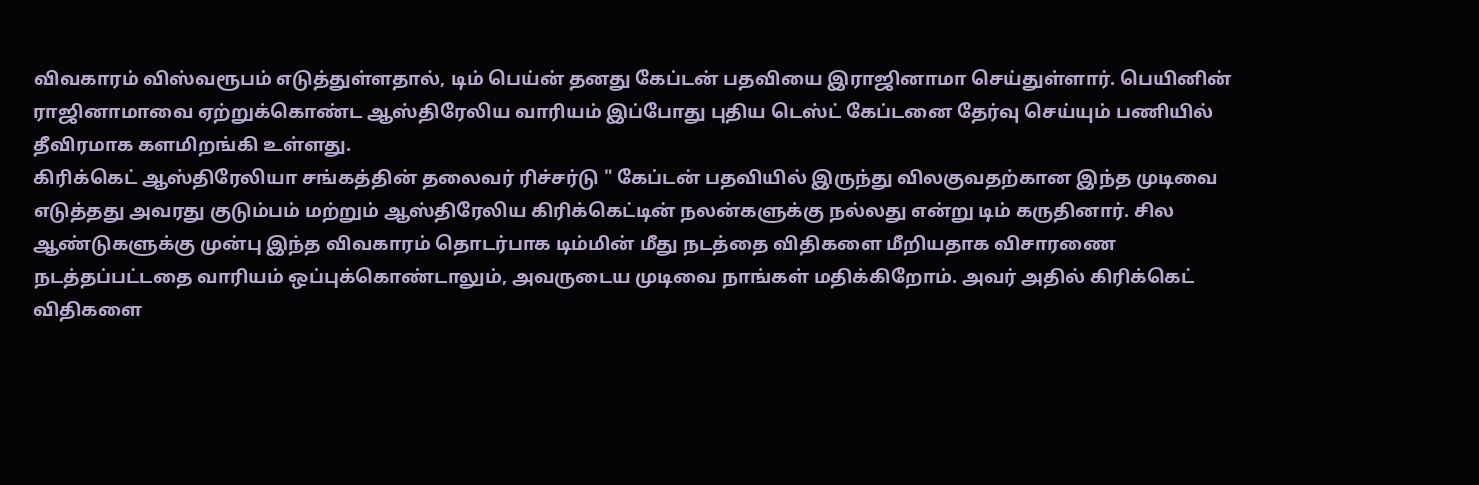விவகாரம் விஸ்வரூபம் எடுத்துள்ளதால், டிம் பெய்ன் தனது கேப்டன் பதவியை இராஜினாமா செய்துள்ளார். பெயினின் ராஜினாமாவை ஏற்றுக்கொண்ட ஆஸ்திரேலிய வாரியம் இப்போது புதிய டெஸ்ட் கேப்டனை தேர்வு செய்யும் பணியில் தீவிரமாக களமிறங்கி உள்ளது.
கிரிக்கெட் ஆஸ்திரேலியா சங்கத்தின் தலைவர் ரிச்சர்டு " கேப்டன் பதவியில் இருந்து விலகுவதற்கான இந்த முடிவை எடுத்தது அவரது குடும்பம் மற்றும் ஆஸ்திரேலிய கிரிக்கெட்டின் நலன்களுக்கு நல்லது என்று டிம் கருதினார். சில ஆண்டுகளுக்கு முன்பு இந்த விவகாரம் தொடர்பாக டிம்மின் மீது நடத்தை விதிகளை மீறியதாக விசாரணை நடத்தப்பட்டதை வாரியம் ஒப்புக்கொண்டாலும், அவருடைய முடிவை நாங்கள் மதிக்கிறோம். அவர் அதில் கிரிக்கெட் விதிகளை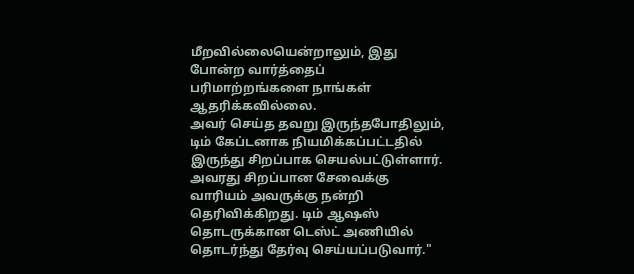மீறவில்லையென்றாலும், இது போன்ற வார்த்தைப் பரிமாற்றங்களை நாங்கள் ஆதரிக்கவில்லை.
அவர் செய்த தவறு இருந்தபோதிலும், டிம் கேப்டனாக நியமிக்கப்பட்டதில் இருந்து சிறப்பாக செயல்பட்டுள்ளார். அவரது சிறப்பான சேவைக்கு வாரியம் அவருக்கு நன்றி தெரிவிக்கிறது. டிம் ஆஷஸ் தொடருக்கான டெஸ்ட் அணியில் தொடர்ந்து தேர்வு செய்யப்படுவார்."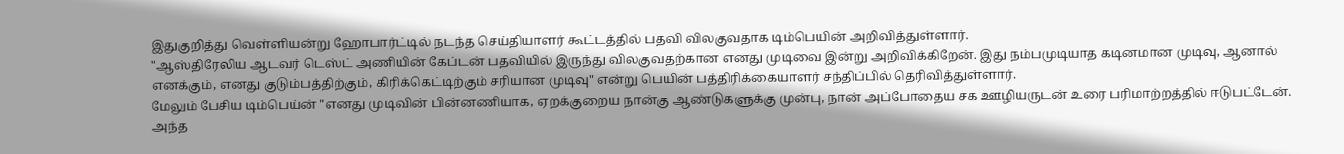இதுகுறித்து வெள்ளியன்று ஹோபார்ட்டில் நடந்த செய்தியாளர் கூட்டத்தில் பதவி விலகுவதாக டிம்பெயின் அறிவித்துள்ளார்.
"ஆஸ்திரேலிய ஆடவர் டெஸ்ட் அணியின் கேப்டன் பதவியில் இருந்து விலகுவதற்கான எனது முடிவை இன்று அறிவிக்கிறேன். இது நம்பமுடியாத கடினமான முடிவு, ஆனால் எனக்கும், எனது குடும்பத்திற்கும், கிரிக்கெட்டிற்கும் சரியான முடிவு" என்று பெயின் பத்திரிக்கையாளர் சந்திப்பில் தெரிவித்துள்ளார்.
மேலும் பேசிய டிம்பெய்ன் "எனது முடிவின் பின்னணியாக, ஏறக்குறைய நான்கு ஆண்டுகளுக்கு முன்பு, நான் அப்போதைய சக ஊழியருடன் உரை பரிமாற்றத்தில் ஈடுபட்டேன். அந்த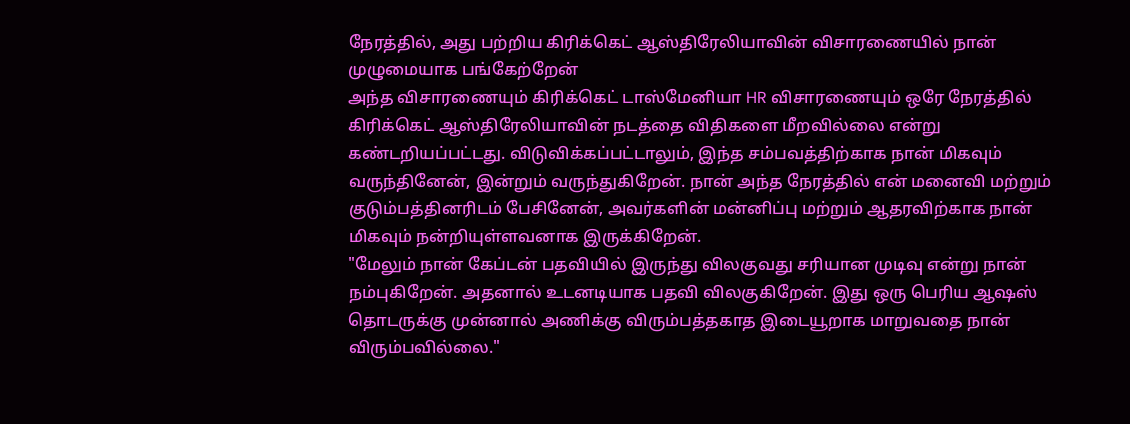நேரத்தில், அது பற்றிய கிரிக்கெட் ஆஸ்திரேலியாவின் விசாரணையில் நான் முழுமையாக பங்கேற்றேன்
அந்த விசாரணையும் கிரிக்கெட் டாஸ்மேனியா HR விசாரணையும் ஒரே நேரத்தில் கிரிக்கெட் ஆஸ்திரேலியாவின் நடத்தை விதிகளை மீறவில்லை என்று கண்டறியப்பட்டது. விடுவிக்கப்பட்டாலும், இந்த சம்பவத்திற்காக நான் மிகவும் வருந்தினேன், இன்றும் வருந்துகிறேன். நான் அந்த நேரத்தில் என் மனைவி மற்றும் குடும்பத்தினரிடம் பேசினேன், அவர்களின் மன்னிப்பு மற்றும் ஆதரவிற்காக நான் மிகவும் நன்றியுள்ளவனாக இருக்கிறேன்.
"மேலும் நான் கேப்டன் பதவியில் இருந்து விலகுவது சரியான முடிவு என்று நான் நம்புகிறேன். அதனால் உடனடியாக பதவி விலகுகிறேன். இது ஒரு பெரிய ஆஷஸ் தொடருக்கு முன்னால் அணிக்கு விரும்பத்தகாத இடையூறாக மாறுவதை நான் விரும்பவில்லை."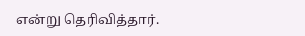என்று தெரிவித்தார்.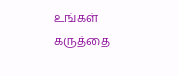உங்கள் கருத்தை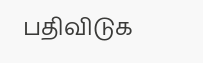பதிவிடுக